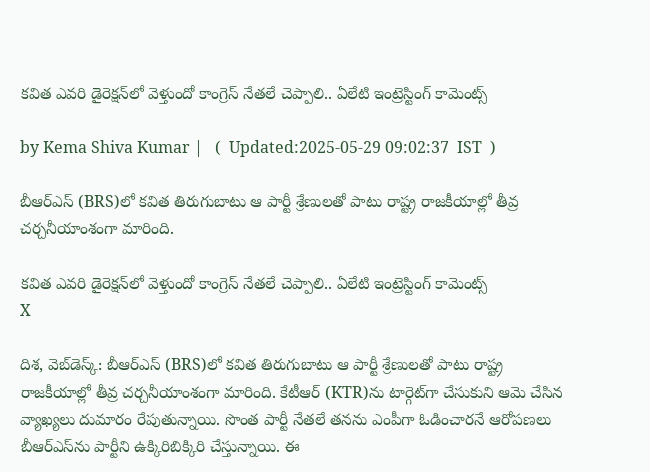కవిత ఎవరి డైరెక్షన్‌లో వెళ్తుందో కాంగ్రెస్ నేతలే చెప్పాలి.. ఏలేటి ఇంట్రెస్టింగ్ కామెంట్స్

by Kema Shiva Kumar |   (  Updated:2025-05-29 09:02:37  IST  )

బీఆర్ఎస్‌‌ (BRS)లో కవిత తిరుగుబాటు ఆ పార్టీ శ్రేణులతో పాటు రాష్ట్ర రాజకీయాల్లో తీవ్ర చర్చనీయాంశంగా మారింది.

కవిత ఎవరి డైరెక్షన్‌లో వెళ్తుందో కాంగ్రెస్ నేతలే చెప్పాలి.. ఏలేటి ఇంట్రెస్టింగ్ కామెంట్స్
X

దిశ, వెబ్‌డెస్క్: బీఆర్ఎస్‌‌ (BRS)లో కవిత తిరుగుబాటు ఆ పార్టీ శ్రేణులతో పాటు రాష్ట్ర రాజకీయాల్లో తీవ్ర చర్చనీయాంశంగా మారింది. కేటీఆర్‌ (KTR)ను టార్గెట్‌గా చేసుకుని ఆమె చేసిన వ్యాఖ్యలు దుమారం రేపుతున్నాయి. సొంత పార్టీ నేతలే తనను ఎంపీగా ఓడించారనే ఆరోపణలు బీఆర్ఎస్‌ను పార్టీని ఉక్కిరిబిక్కిరి చేస్తున్నాయి. ఈ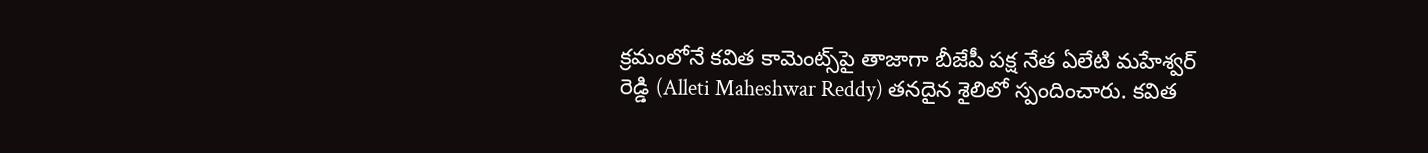క్రమంలోనే కవిత కామెంట్స్‌పై తాజాగా బీజేపీ పక్ష నేత ఏలేటి మహేశ్వర్ రెడ్డి (Alleti Maheshwar Reddy) తనదైన శైలిలో స్పందించారు. కవిత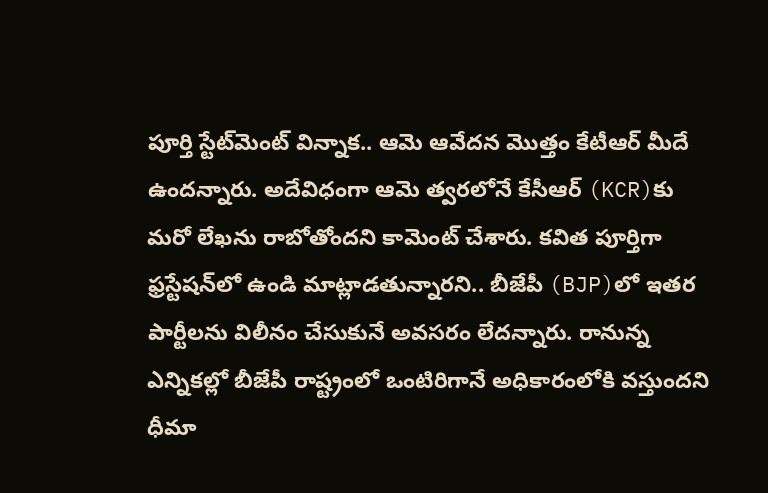పూర్తి స్టేట్‌మెంట్ విన్నాక.. ఆమె ఆవేదన మొత్తం కేటీఆర్‌ మీదే ఉందన్నారు. అదేవిధంగా ఆమె త్వరలోనే కేసీఆర్‌ (KCR)కు మరో లేఖను రాబోతోందని కామెంట్ చేశారు. కవిత పూర్తిగా ఫ్రస్టేషన్‌లో ఉండి మాట్లాడతున్నారని.. బీజేపీ (BJP)లో ఇతర పార్టీలను విలీనం చేసుకునే అవసరం లేదన్నారు. రానున్న ఎన్నికల్లో బీజేపీ రాష్ట్రంలో ఒంటిరిగానే అధికారంలోకి వస్తుందని ధీమా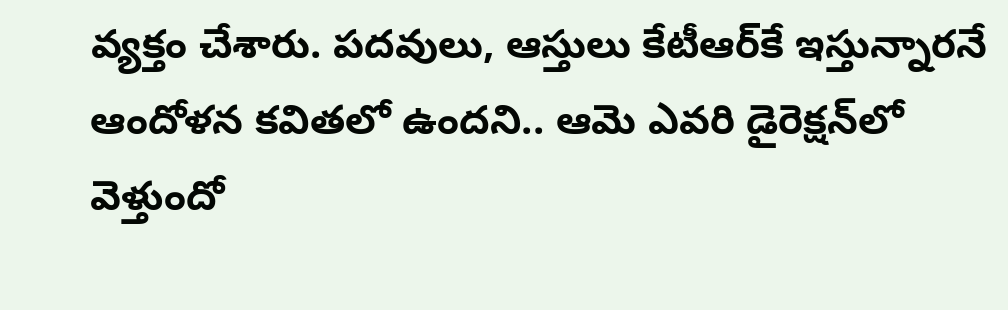వ్యక్తం చేశారు. పదవులు, ఆస్తులు కేటీఆర్‌కే ఇస్తున్నారనే ఆందోళన కవితలో ఉందని.. ఆమె ఎవరి డైరెక్షన్‌లో వెళ్తుందో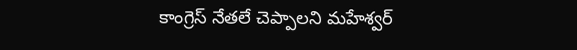కాంగ్రెస్ నేతలే చెప్పాలని మహేశ్వర్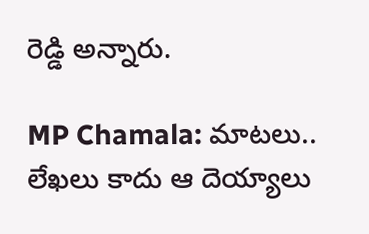రెడ్డి అన్నారు.

MP Chamala: మాటలు.. లేఖలు కాదు ఆ దెయ్యాలు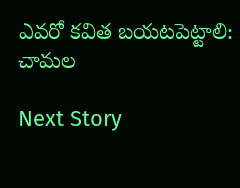ఎవరో కవిత బయటపెట్టాలి: చామల

Next Story